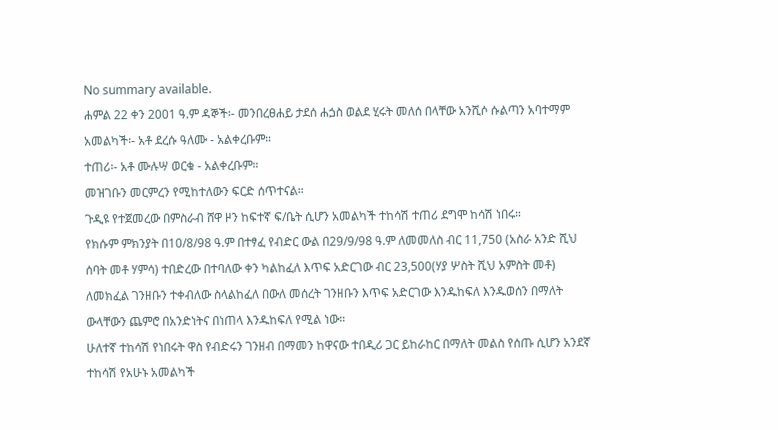No summary available.
ሐምል 22 ቀን 2001 ዓ.ም ዳኞች፡- መንበረፀሐይ ታደሰ ሐጏስ ወልደ ሂሩት መለሰ በላቸው አንሺሶ ሱልጣን አባተማም አመልካች፡- አቶ ደረሱ ዓለሙ - አልቀረቡም።
ተጠሪ፡- አቶ ሙሉሣ ወርቁ - አልቀረቡም።
መዝገቡን መርምረን የሚከተለውን ፍርድ ሰጥተናል።
ጉዲዩ የተጀመረው በምስራብ ሸዋ ዞን ከፍተኛ ፍ/ቤት ሲሆን አመልካች ተከሳሽ ተጠሪ ደግሞ ከሳሽ ነበሩ።
የክሱም ምክንያት በ10/8/98 ዓ.ም በተፃፈ የብድር ውል በ29/9/98 ዓ.ም ለመመለስ ብር 11,750 (አስራ አንድ ሺህ ሰባት መቶ ሃምሳ) ተበድረው በተባለው ቀን ካልከፈለ እጥፍ አድርገው ብር 23,500(ሃያ ሦስት ሺህ አምስት መቶ) ለመክፈል ገንዘቡን ተቀብለው ስላልከፈለ በውለ መሰረት ገንዘቡን እጥፍ አድርገው እንዱከፍለ እንዱወሰን በማለት ውላቸውን ጨምሮ በአንድነትና በነጠላ እንዱከፍለ የሚል ነው።
ሁለተኛ ተከሳሽ የነበሩት ዋስ የብድሩን ገንዘብ በማመን ከዋናው ተበዲሪ ጋር ይከራከር በማለት መልስ የሰጡ ሲሆን አንደኛ ተከሳሽ የአሁኑ አመልካች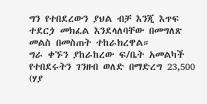ግን የተበደረውን ያህል ብቻ እንጂ እጥፍ ተደርጏ መክፈል እንደላለባቸው በመግለጽ መልስ በመስጠት ተከራክረዋል።
ግራ ቀኙን ያከራከረው ፍ/ቤት አመልካች የተበደሩትን ገንዘብ ወለድ በማድረግ 23,500 (ሃያ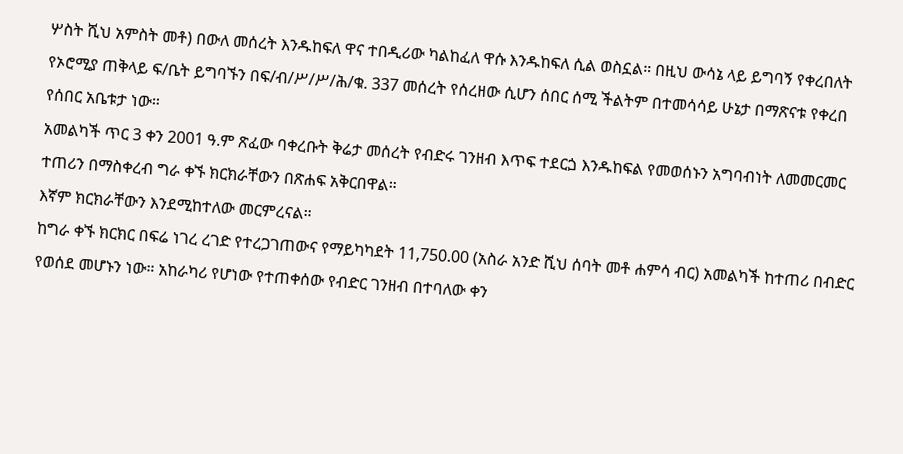ሦስት ሺህ አምስት መቶ) በውለ መሰረት እንዱከፍለ ዋና ተበዲሪው ካልከፈለ ዋሱ እንዱከፍለ ሲል ወስኗል። በዚህ ውሳኔ ላይ ይግባኝ የቀረበለት የኦሮሚያ ጠቅላይ ፍ/ቤት ይግባኙን በፍ/ብ/ሥ/ሥ/ሕ/ቁ. 337 መሰረት የሰረዘው ሲሆን ሰበር ሰሚ ችልትም በተመሳሳይ ሁኔታ በማጽናቱ የቀረበ የሰበር አቤቱታ ነው።
አመልካች ጥር 3 ቀን 2001 ዓ.ም ጽፈው ባቀረቡት ቅሬታ መሰረት የብድሩ ገንዘብ እጥፍ ተደርጏ እንዱከፍል የመወሰኑን አግባብነት ለመመርመር ተጠሪን በማስቀረብ ግራ ቀኙ ክርክራቸውን በጽሐፍ አቅርበዋል።
እኛም ክርክራቸውን እንደሚከተለው መርምረናል።
ከግራ ቀኙ ክርክር በፍሬ ነገረ ረገድ የተረጋገጠውና የማይካካደት 11,750.00 (አስራ አንድ ሺህ ሰባት መቶ ሐምሳ ብር) አመልካች ከተጠሪ በብድር የወሰደ መሆኑን ነው። አከራካሪ የሆነው የተጠቀሰው የብድር ገንዘብ በተባለው ቀን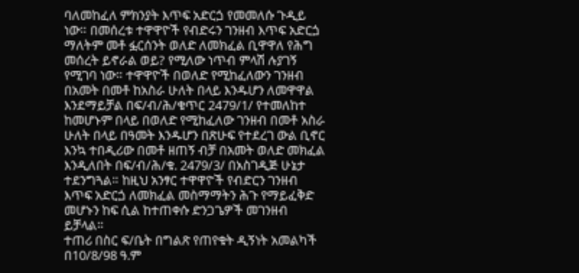ባለመከፈለ ምክንያት እጥፍ አድርጏ የመመለሱ ጉዲይ ነው። በመሰረቱ ተዋዋዮች የብድሩን ገንዘብ እጥፍ አድርጏ ማለትም መቶ ፏርሰንት ወለድ ለመክፈል ቢዋዋለ የሕግ መሰረት ይኖራል ወይ? የሚለው ነጥብ ምላሽ ሉያገኝ የሚገባ ነው። ተዋዋዮች በወለድ የሚከፈለውን ገንዘብ በአመት በመቶ ከአስራ ሁለት በላይ እንዱሆን ለመዋዋል እንደማይቻል በፍ/ብ/ሕ/ቁጥር 2479/1/ የተመለከተ ከመሆኑም በላይ በወለድ የሚከፈለው ገንዘብ በመቶ አስራ ሁለት በላይ በዓመት እንዱሆን በጽሁፍ የተደረገ ውል ቢኖር እንኳ ተበዲሪው በመቶ ዘጠኝ ብቻ በአመት ወለድ መክፈል እንዲለበት በፍ/ብ/ሕ/ቁ. 2479/3/ በአስገዲጅ ሁኔታ ተደንግጓል። ከዚህ አንፃር ተዋዋዮች የብድርን ገንዘብ እጥፍ አድርጏ ለመክፈል መስማማትን ሕጉ የማይፈቅድ መሆኑን ከፍ ሲል ከተጠቀሱ ድንጋጌዎች መገንዘብ ይቻላል።
ተጠሪ በስር ፍ/ቤት በግልጽ የጠየቁት ዲኝነት አመልካች በ10/8/98 ዓ.ም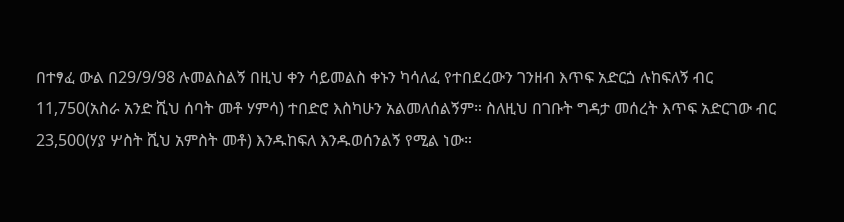በተፃፈ ውል በ29/9/98 ሉመልስልኝ በዚህ ቀን ሳይመልስ ቀኑን ካሳለፈ የተበደረውን ገንዘብ እጥፍ አድርጏ ሉከፍለኝ ብር 11,750(አስራ አንድ ሺህ ሰባት መቶ ሃምሳ) ተበድሮ እስካሁን አልመለሰልኝም። ስለዚህ በገቡት ግዳታ መሰረት እጥፍ አድርገው ብር 23,500(ሃያ ሦስት ሺህ አምስት መቶ) እንዱከፍለ እንዱወሰንልኝ የሚል ነው።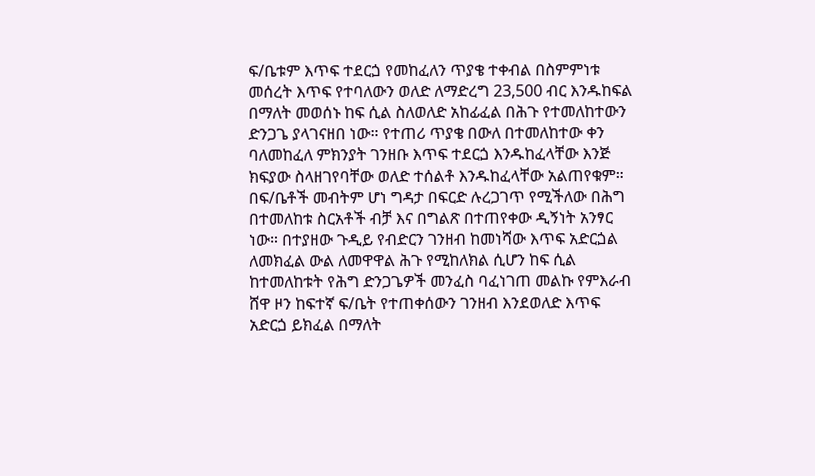ፍ/ቤቱም እጥፍ ተደርጏ የመከፈለን ጥያቄ ተቀብል በስምምነቱ መሰረት እጥፍ የተባለውን ወለድ ለማድረግ 23,500 ብር እንዱከፍል በማለት መወሰኑ ከፍ ሲል ስለወለድ አከፊፈል በሕጉ የተመለከተውን ድንጋጌ ያላገናዘበ ነው። የተጠሪ ጥያቄ በውለ በተመለከተው ቀን ባለመከፈለ ምክንያት ገንዘቡ እጥፍ ተደርጏ እንዱከፈላቸው እንጅ ክፍያው ስላዘገየባቸው ወለድ ተሰልቶ እንዱከፈላቸው አልጠየቁም። በፍ/ቤቶች መብትም ሆነ ግዳታ በፍርድ ሉረጋገጥ የሚችለው በሕግ በተመለከቱ ስርአቶች ብቻ እና በግልጽ በተጠየቀው ዲኝነት አንፃር ነው። በተያዘው ጉዲይ የብድርን ገንዘብ ከመነሻው እጥፍ አድርጏል ለመክፈል ውል ለመዋዋል ሕጉ የሚከለክል ሲሆን ከፍ ሲል ከተመለከቱት የሕግ ድንጋጌዎች መንፈስ ባፈነገጠ መልኩ የምእራብ ሸዋ ዞን ከፍተኛ ፍ/ቤት የተጠቀሰውን ገንዘብ እንደወለድ እጥፍ አድርጏ ይክፈል በማለት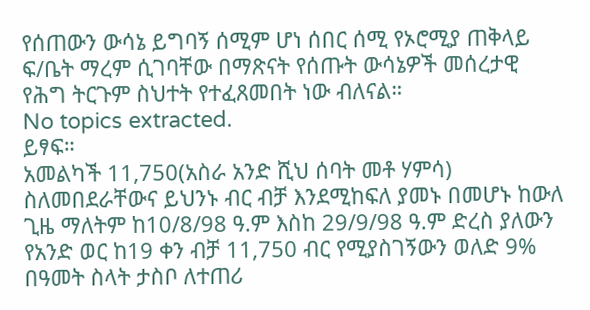የሰጠውን ውሳኔ ይግባኝ ሰሚም ሆነ ሰበር ሰሚ የኦሮሚያ ጠቅላይ ፍ/ቤት ማረም ሲገባቸው በማጽናት የሰጡት ውሳኔዎች መሰረታዊ የሕግ ትርጉም ስህተት የተፈጸመበት ነው ብለናል።
No topics extracted.
ይፃፍ።
አመልካች 11,750(አስራ አንድ ሺህ ሰባት መቶ ሃምሳ) ስለመበደራቸውና ይህንኑ ብር ብቻ እንደሚከፍለ ያመኑ በመሆኑ ከውለ ጊዜ ማለትም ከ10/8/98 ዓ.ም እስከ 29/9/98 ዓ.ም ድረስ ያለውን የአንድ ወር ከ19 ቀን ብቻ 11,750 ብር የሚያስገኝውን ወለድ 9% በዓመት ስላት ታስቦ ለተጠሪ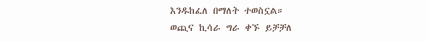እንዱከፈለ በማለት ተወስኗል።
ወጪና ኪሳራ ግራ ቀኙ ይቻቻለ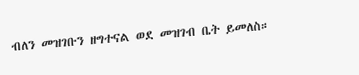ብለን መዝገቡን ዘግተናል ወደ መዝገብ ቤት ይመለስ።